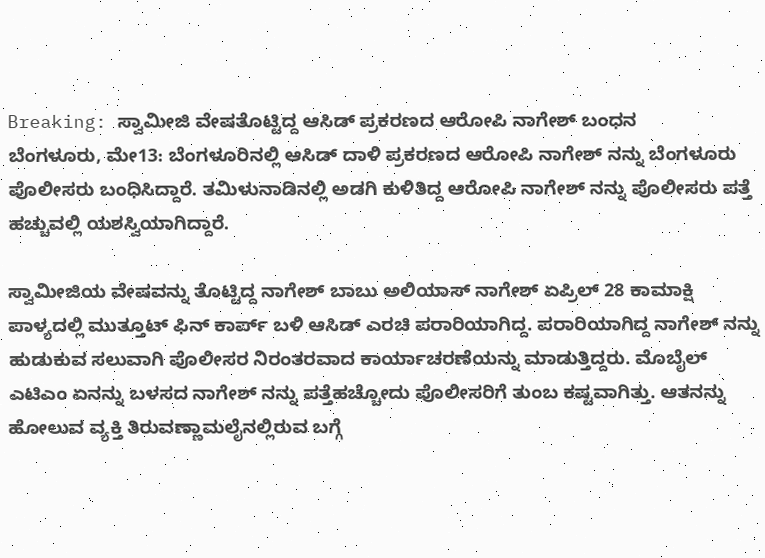Breaking: ಸ್ವಾಮೀಜಿ ವೇಷತೊಟ್ಟಿದ್ದ ಆಸಿಡ್ ಪ್ರಕರಣದ ಆರೋಪಿ ನಾಗೇಶ್ ಬಂಧನ
ಬೆಂಗಳೂರು, ಮೇ13: ಬೆಂಗಳೂರಿನಲ್ಲಿ ಆಸಿಡ್ ದಾಳಿ ಪ್ರಕರಣದ ಆರೋಪಿ ನಾಗೇಶ್ ನನ್ನು ಬೆಂಗಳೂರು ಪೊಲೀಸರು ಬಂಧಿಸಿದ್ದಾರೆ. ತಮಿಳುನಾಡಿನಲ್ಲಿ ಅಡಗಿ ಕುಳಿತಿದ್ದ ಆರೋಪಿ ನಾಗೇಶ್ ನನ್ನು ಪೊಲೀಸರು ಪತ್ತೆ ಹಚ್ಚುವಲ್ಲಿ ಯಶಸ್ವಿಯಾಗಿದ್ದಾರೆ.

ಸ್ವಾಮೀಜಿಯ ವೇಷವನ್ನು ತೊಟ್ಟಿದ್ದ ನಾಗೇಶ್ ಬಾಬು ಅಲಿಯಾಸ್ ನಾಗೇಶ್ ಏಪ್ರಿಲ್ 28 ಕಾಮಾಕ್ಷಿ ಪಾಳ್ಯದಲ್ಲಿ ಮುತ್ತೂಟ್ ಫಿನ್ ಕಾರ್ಪ್ ಬಳಿ ಆಸಿಡ್ ಎರಚಿ ಪರಾರಿಯಾಗಿದ್ದ. ಪರಾರಿಯಾಗಿದ್ದ ನಾಗೇಶ್ ನನ್ನು ಹುಡುಕುವ ಸಲುವಾಗಿ ಪೊಲೀಸರ ನಿರಂತರವಾದ ಕಾರ್ಯಾಚರಣೆಯನ್ನು ಮಾಡುತ್ತಿದ್ದರು. ಮೊಬೈಲ್ ಎಟಿಎಂ ಏನನ್ನು ಬಳಸದ ನಾಗೇಶ್ ನನ್ನು ಪತ್ತೆಹಚ್ಚೋದು ಪೊಲೀಸರಿಗೆ ತುಂಬ ಕಷ್ಟವಾಗಿತ್ತು. ಆತನನ್ನು ಹೋಲುವ ವ್ಯಕ್ತಿ ತಿರುವಣ್ಣಾಮಲೈನಲ್ಲಿರುವ ಬಗ್ಗೆ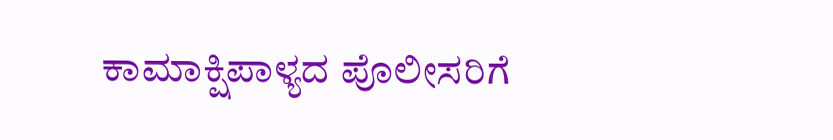ಕಾಮಾಕ್ಷಿಪಾಳ್ಯದ ಪೊಲೀಸರಿಗೆ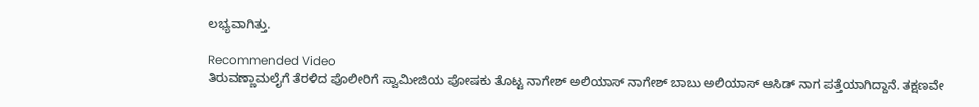ಲಭ್ಯವಾಗಿತ್ತು.

Recommended Video
ತಿರುವಣ್ಣಾಮಲೈಗೆ ತೆರಳಿದ ಪೊಲೀರಿಗೆ ಸ್ವಾಮೀಜಿಯ ಪೋಷಕು ತೊಟ್ಟ ನಾಗೇಶ್ ಅಲಿಯಾಸ್ ನಾಗೇಶ್ ಬಾಬು ಅಲಿಯಾಸ್ ಆಸಿಡ್ ನಾಗ ಪತ್ತೆಯಾಗಿದ್ದಾನೆ. ತಕ್ಷಣವೇ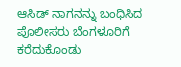ಆಸಿಡ್ ನಾಗನನ್ನು ಬಂಧಿಸಿದ ಪೊಲೀಸರು ಬೆಂಗಳೂರಿಗೆ ಕರೆದುಕೊಂಡು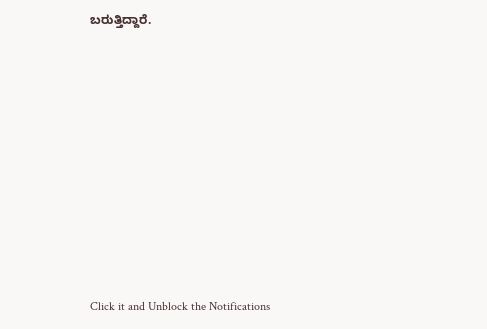ಬರುತ್ತಿದ್ದಾರೆ.












Click it and Unblock the Notifications